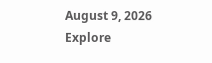August 9, 2026
Explore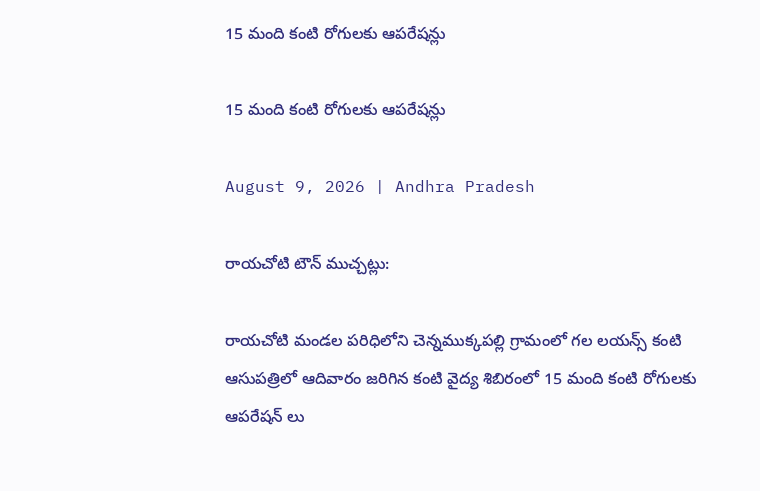15 మంది కంటి రోగులకు ఆపరేషన్లు

15 మంది కంటి రోగులకు ఆపరేషన్లు

August 9, 2026 | Andhra Pradesh

రాయచోటి టౌన్ ముచ్చట్లు:

రాయచోటి మండల పరిధిలోని చెన్నముక్కపల్లి గ్రామంలో గల లయన్స్ కంటి ఆసుపత్రిలో ఆదివారం జరిగిన కంటి వైద్య శిబిరంలో 15 మంది కంటి రోగులకు ఆపరేషన్ లు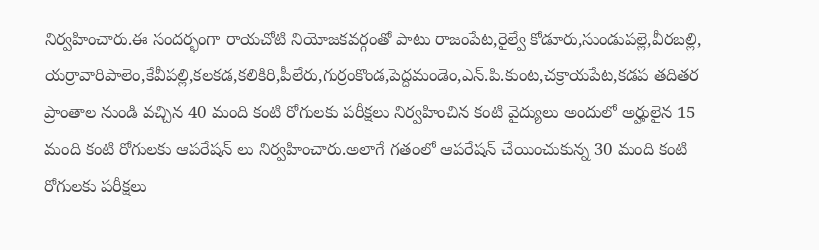నిర్వహించారు.ఈ సందర్భంగా రాయచోటి నియోజకవర్గంతో పాటు రాజంపేట,రైల్వే కోడూరు,సుండుపల్లె,వీరబల్లి, యర్రావారిపాలెం,కేవీపల్లి,కలకడ,కలికిరి,పీలేరు,గుర్రంకొండ,పెద్దమండెం,ఎన్.పి.కుంట,చక్రాయపేట,కడప తదితర ప్రాంతాల నుండి వచ్చిన 40 మంది కంటి రోగులకు పరీక్షలు నిర్వహించిన కంటి వైద్యులు అందులో అర్హులైన 15 మంది కంటి రోగులకు ఆపరేషన్ లు నిర్వహించారు.అలాగే గతంలో ఆపరేషన్ చేయించుకున్న 30 మంది కంటి రోగులకు పరీక్షలు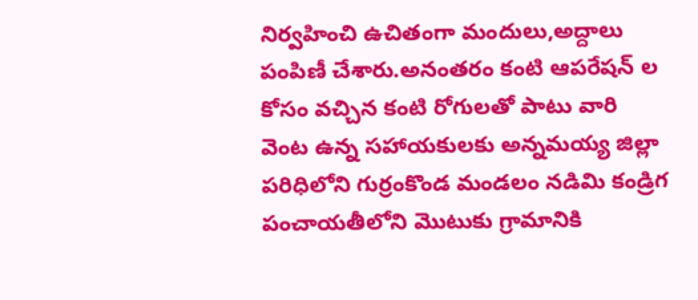నిర్వహించి ఉచితంగా మందులు,అద్దాలు పంపిణీ చేశారు.అనంతరం కంటి ఆపరేషన్ ల కోసం వచ్చిన కంటి రోగులతో పాటు వారి వెంట ఉన్న సహాయకులకు అన్నమయ్య జిల్లా పరిధిలోని గుర్రంకొండ మండలం నడిమి కండ్రిగ పంచాయతీలోని మొటుకు గ్రామానికి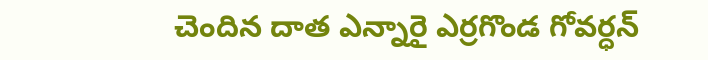చెందిన దాత ఎన్నారై ఎర్రగొండ గోవర్ధన్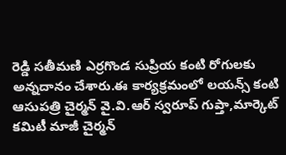రెడ్డి సతీమణి ఎర్రగొండ సుప్రియ కంటి రోగులకు అన్నదానం చేశారు.ఈ కార్యక్రమంలో లయన్స్ కంటి ఆసుపత్రి చైర్మన్ వై.వి.ఆర్ స్వరూప్ గుప్తా,మార్కెట్ కమిటీ మాజీ చైర్మన్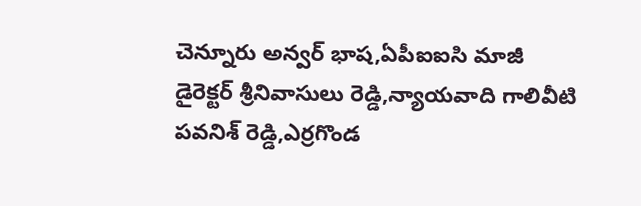చెన్నూరు అన్వర్ భాష,ఏపీఐఐసి మాజీ డైరెక్టర్ శ్రీనివాసులు రెడ్డి,న్యాయవాది గాలివీటి పవనిశ్ రెడ్డి,ఎర్రగొండ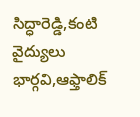సిద్ధారెడ్డి,కంటి వైద్యులు భార్గవి,ఆఫ్తాలిక్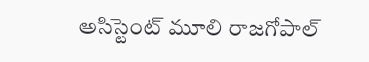అసిస్టెంట్ మూలి రాజగోపాల్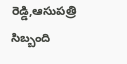రెడ్డి,ఆసుపత్రి సిబ్బంది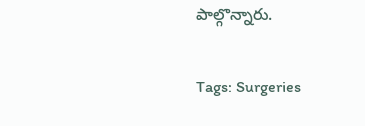పాల్గొన్నారు.

Tags: Surgeries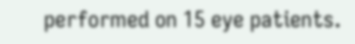performed on 15 eye patients.